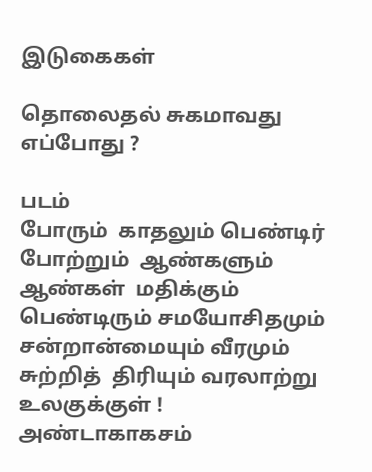இடுகைகள்

தொலைதல் சுகமாவது எப்போது ?

படம்
போரும்  காதலும் பெண்டிர்  போற்றும்  ஆண்களும் ஆண்கள்  மதிக்கும்  பெண்டிரும் சமயோசிதமும் சன்றான்மையும் வீரமும் சுற்றித்  திரியும் வரலாற்று உலகுக்குள் ! அண்டாகாகசம்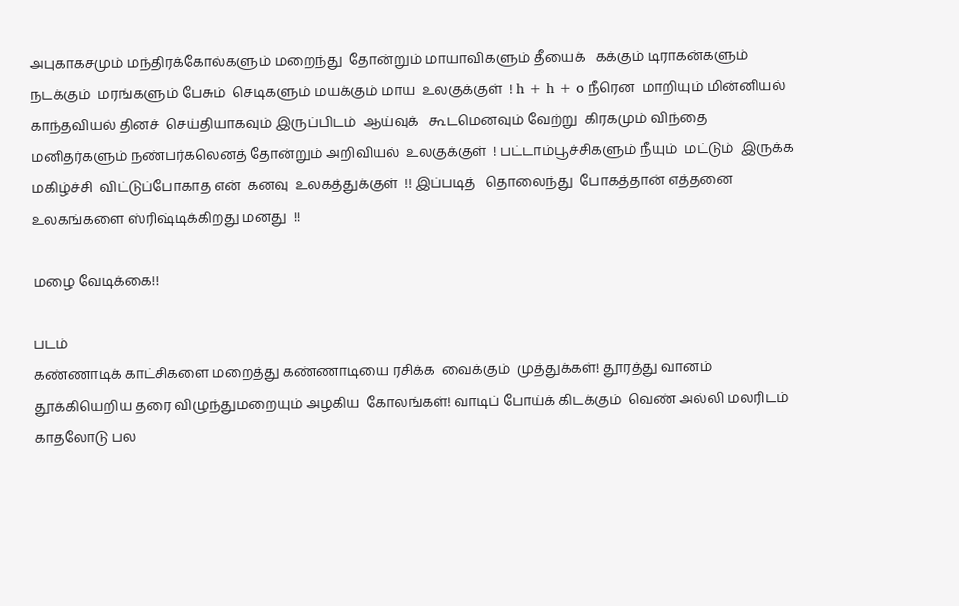அபுகாகசமும் மந்திரக்கோல்களும் மறைந்து  தோன்றும் மாயாவிகளும் தீயைக்   கக்கும் டிராகன்களும் நடக்கும்  மரங்களும் பேசும்  செடிகளும் மயக்கும் மாய  உலகுக்குள்  ! h + h + o நீரென  மாறியும் மின்னியல்  காந்தவியல் தினச்  செய்தியாகவும் இருப்பிடம்  ஆய்வுக்   கூடமெனவும் வேற்று  கிரகமும் விந்தை  மனிதர்களும் நண்பர்கலெனத் தோன்றும் அறிவியல்  உலகுக்குள்  ! பட்டாம்பூச்சிகளும் நீயும்  மட்டும்  இருக்க மகிழ்ச்சி  விட்டுப்போகாத என்  கனவு  உலகத்துக்குள்  !! இப்படித்   தொலைந்து  போகத்தான் எத்தனை உலகங்களை ஸ்ரிஷ்டிக்கிறது மனது  !!

மழை வேடிக்கை!!

படம்
கண்ணாடிக் காட்சிகளை மறைத்து கண்ணாடியை ரசிக்க  வைக்கும்  முத்துக்கள்! தூரத்து வானம் தூக்கியெறிய தரை விழுந்துமறையும் அழகிய  கோலங்கள்! வாடிப் போய்க் கிடக்கும்  வெண் அல்லி மலரிடம் காதலோடு பல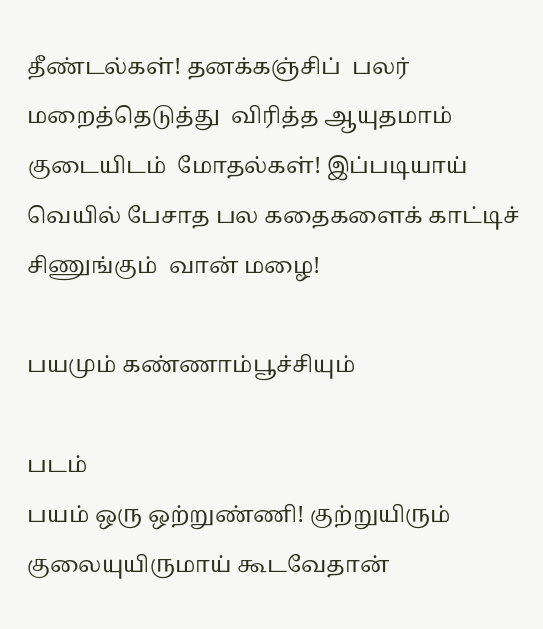தீண்டல்கள்! தனக்கஞ்சிப்  பலர் மறைத்தெடுத்து  விரித்த ஆயுதமாம் குடையிடம்  மோதல்கள்! இப்படியாய்  வெயில் பேசாத பல கதைகளைக் காட்டிச் சிணுங்கும்  வான் மழை!

பயமும் கண்ணாம்பூச்சியும்

படம்
பயம் ஒரு ஒற்றுண்ணி! குற்றுயிரும் குலையுயிருமாய் கூடவேதான்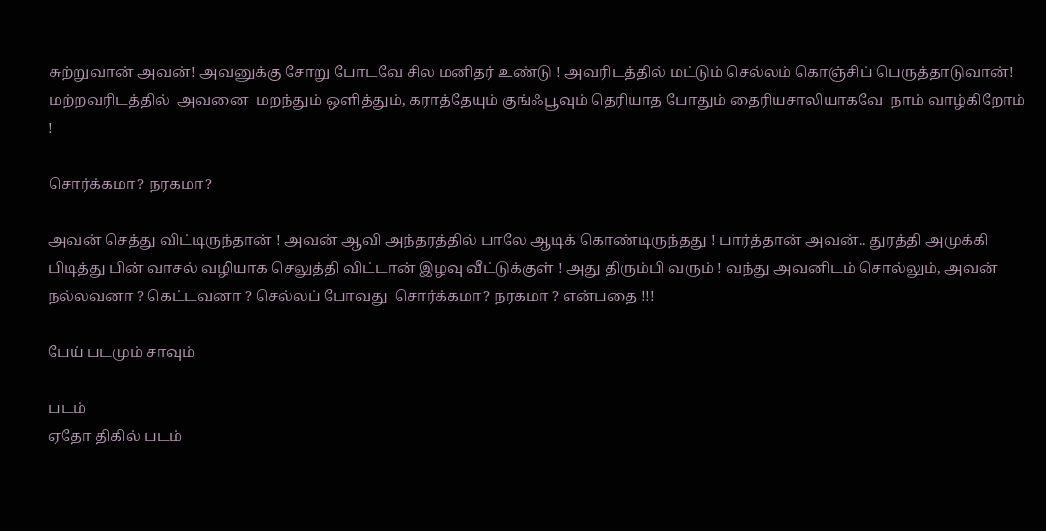சுற்றுவான் அவன்! அவனுக்கு சோறு போடவே சில மனிதர் உண்டு ! அவரிடத்தில் மட்டும் செல்லம் கொஞ்சிப் பெருத்தாடுவான்! மற்றவரிடத்தில்  அவனை  மறந்தும் ஒளித்தும், கராத்தேயும் குங்ஃபூவும் தெரியாத போதும் தைரியசாலியாகவே  நாம் வாழ்கிறோம் !

சொர்க்கமா? நரகமா?

அவன் செத்து விட்டிருந்தான் ! அவன் ஆவி அந்தரத்தில் பாலே ஆடிக் கொண்டிருந்தது ! பார்த்தான் அவன்.. துரத்தி அமுக்கி பிடித்து பின் வாசல் வழியாக செலுத்தி விட்டான் இழவு வீட்டுக்குள் ! அது திரும்பி வரும் ! வந்து அவனிடம் சொல்லும், அவன்  நல்லவனா ? கெட்டவனா ? செல்லப் போவது  சொர்க்கமா? நரகமா ? என்பதை !!!

பேய் படமும் சாவும்

படம்
ஏதோ திகில் படம்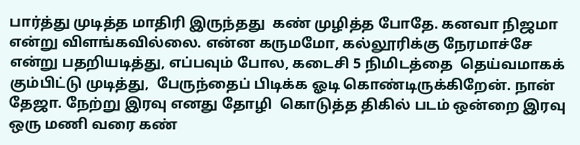பார்த்து முடித்த மாதிரி இருந்தது  கண் முழித்த போதே. கனவா நிஜமா என்று விளங்கவில்லை. என்ன கருமமோ, கல்லூரிக்கு நேரமாச்சே என்று பதறியடித்து, எப்பவும் போல, கடைசி 5 நிமிடத்தை  தெய்வமாகக் கும்பிட்டு முடித்து,  பேருந்தைப் பிடிக்க ஓடி கொண்டிருக்கிறேன். நான் தேஜா. நேற்று இரவு எனது தோழி  கொடுத்த திகில் படம் ஒன்றை இரவு ஒரு மணி வரை கண்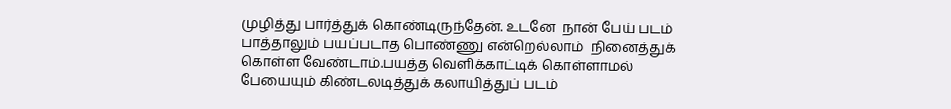முழித்து பார்த்துக் கொண்டிருந்தேன். உடனே  நான் பேய் படம் பாத்தாலும் பயப்படாத பொண்ணு என்றெல்லாம்  நினைத்துக் கொள்ள வேண்டாம்.பயத்த வெளிக்காட்டிக் கொள்ளாமல் பேயையும் கிண்டலடித்துக் கலாயித்துப் படம்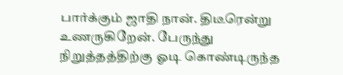பார்க்கும் ஜாதி நான். திடீரென்று உணருகிறேன். பேருந்து நிறுத்தத்திற்கு ஓடி கொண்டிருந்த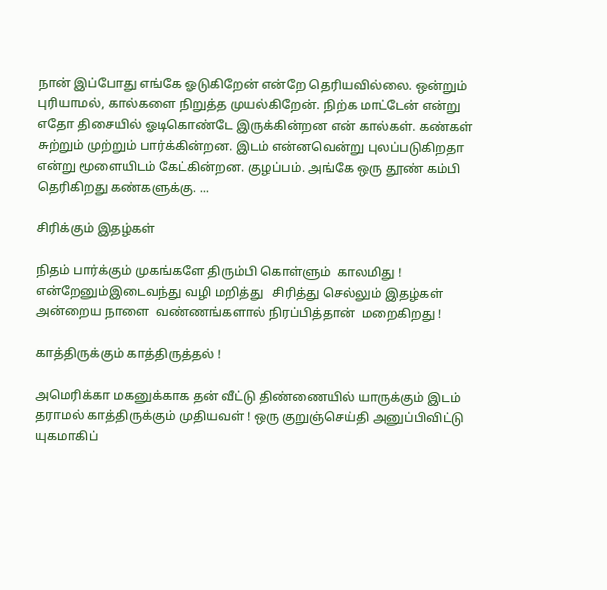நான் இப்போது எங்கே ஓடுகிறேன் என்றே தெரியவில்லை. ஒன்றும் புரியாமல், கால்களை நிறுத்த முயல்கிறேன். நிற்க மாட்டேன் என்று எதோ திசையில் ஓடிகொண்டே இருக்கின்றன என் கால்கள். கண்கள் சுற்றும் முற்றும் பார்க்கின்றன. இடம் என்னவென்று புலப்படுகிறதா என்று மூளையிடம் கேட்கின்றன. குழப்பம். அங்கே ஒரு தூண் கம்பி தெரிகிறது கண்களுக்கு. ...

சிரிக்கும் இதழ்கள்

நிதம் பார்க்கும் முகங்களே திரும்பி கொள்ளும்  காலமிது !   என்றேனும்இடைவந்து வழி மறித்து   சிரித்து செல்லும் இதழ்கள் அன்றைய நாளை  வண்ணங்களால் நிரப்பித்தான்  மறைகிறது !

காத்திருக்கும் காத்திருத்தல் !

அமெரிக்கா மகனுக்காக தன் வீட்டு திண்ணையில் யாருக்கும் இடம் தராமல் காத்திருக்கும் முதியவள் ! ஒரு குறுஞ்செய்தி அனுப்பிவிட்டு யுகமாகிப்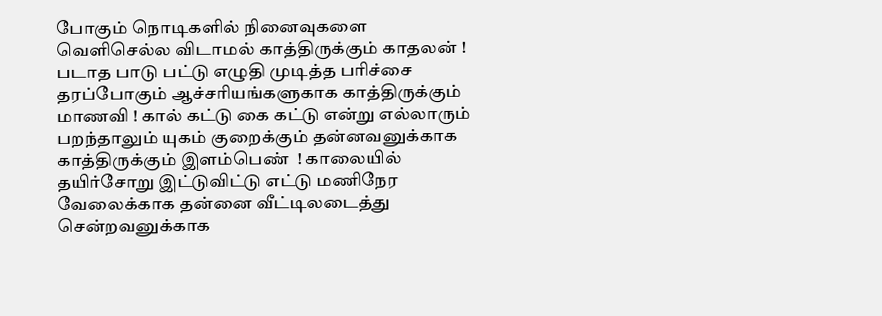போகும் நொடிகளில் நினைவுகளை வெளிசெல்ல விடாமல் காத்திருக்கும் காதலன் ! படாத பாடு பட்டு எழுதி முடித்த பரிச்சை தரப்போகும் ஆச்சரியங்களுகாக காத்திருக்கும் மாணவி ! கால் கட்டு கை கட்டு என்று எல்லாரும் பறந்தாலும் யுகம் குறைக்கும் தன்னவனுக்காக காத்திருக்கும் இளம்பெண்  ! காலையில் தயிர்சோறு இட்டுவிட்டு எட்டு மணிநேர வேலைக்காக தன்னை வீட்டிலடைத்து சென்றவனுக்காக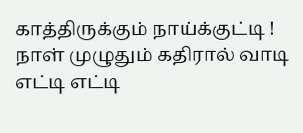காத்திருக்கும் நாய்க்குட்டி ! நாள் முழுதும் கதிரால் வாடி எட்டி எட்டி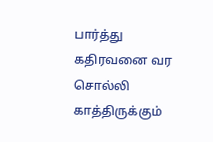பார்த்து கதிரவனை வர சொல்லி காத்திருக்கும்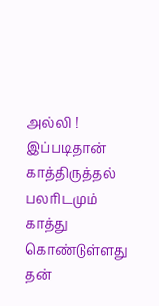அல்லி ! இப்படிதான் காத்திருத்தல் பலரிடமும் காத்து கொண்டுள்ளது தன்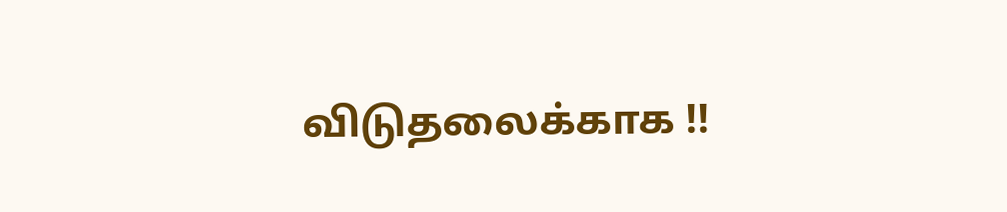விடுதலைக்காக !!